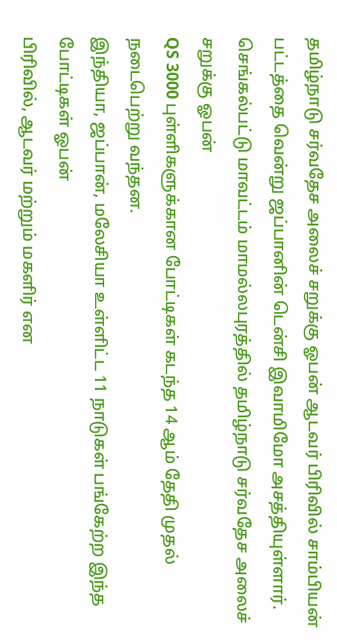தமிழ்நாடு சர்வதேச அலைச் சறுக்கு ஓபன் ஆடவர் பிரிவில் சாம்பியன் பட்டத்தை வென்று ஜப்பானின் டென்சி இவாமிமோ அசத்தியுள்ளார்.
செங்கல்பட்டு மாவட்டம் மாமல்லபுரத்தில் தமிழ்நாடு சர்வதேச அலைச் சறுக்கு ஓபன்
QS 3000 புள்ளிகளுக்கான போட்டிகள் கடந்த 14 ஆம் தேதி முதல் நடைபெற்று வந்தன.
இந்தியா, ஜப்பான், மலேசியா உள்ளிட்ட 11 நாடுகள் பங்கேற்ற இந்த போட்டிகள் ஓபன்
பிரிவில், ஆடவர் மற்றும் மகளிர் என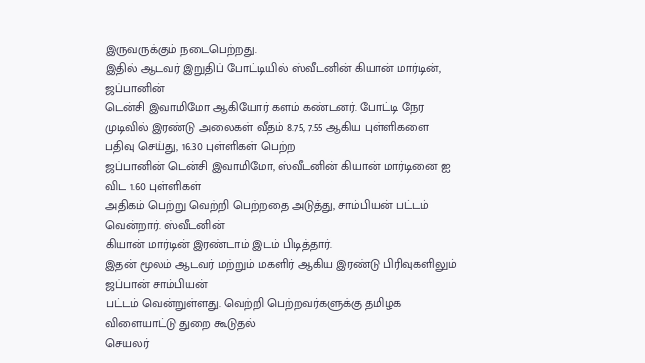இருவருக்கும் நடைபெற்றது.
இதில் ஆடவர் இறுதிப் போட்டியில் ஸ்வீடனின் கியான் மார்டின், ஜப்பானின்
டென்சி இவாமிமோ ஆகியோர் களம் கண்டனர். போட்டி நேர முடிவில் இரண்டு அலைகள் வீதம் 8.75, 7.55 ஆகிய புள்ளிகளை பதிவு செய்து, 16.30 புள்ளிகள் பெற்ற
ஜப்பானின் டென்சி இவாமிமோ, ஸ்வீடனின் கியான் மார்டினை ஐ விட 1.60 புள்ளிகள்
அதிகம் பெற்று வெற்றி பெற்றதை அடுத்து, சாம்பியன் பட்டம் வென்றார். ஸ்வீடனின்
கியான் மார்டின் இரண்டாம் இடம் பிடித்தார்.
இதன் மூலம் ஆடவர் மற்றும் மகளிர் ஆகிய இரண்டு பிரிவுகளிலும் ஜப்பான் சாம்பியன்
பட்டம் வென்றுள்ளது. வெற்றி பெற்றவர்களுக்கு தமிழக விளையாட்டு துறை கூடுதல்
செயலர்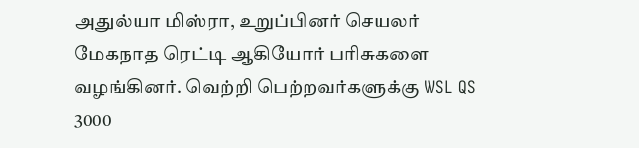அதுல்யா மிஸ்ரா, உறுப்பினர் செயலர் மேகநாத ரெட்டி ஆகியோர் பரிசுகளை
வழங்கினர். வெற்றி பெற்றவர்களுக்கு WSL QS 3000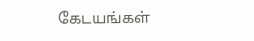கேடயங்கள்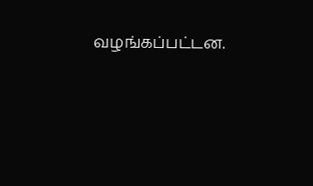வழங்கப்பட்டன.